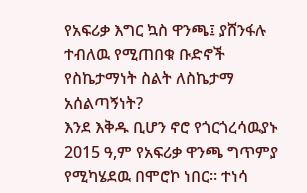የአፍሪቃ እግር ኳስ ዋንጫ፤ ያሸንፋሉ ተብለዉ የሚጠበቁ ቡድኖች
የስኬታማነት ስልት ለስኬታማ አሰልጣኝነት?
እንደ እቅዱ ቢሆን ኖሮ የጎርጎረሳዉያኑ 2015 ዓ,ም የአፍሪቃ ዋንጫ ግጥምያ የሚካሄደዉ በሞሮኮ ነበር። ተነሳ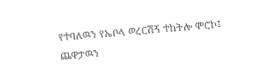የተባለዉን የኤቦላ ወረርሽኝ ተከትሎ ሞሮኮ፤ ጨዋታዉን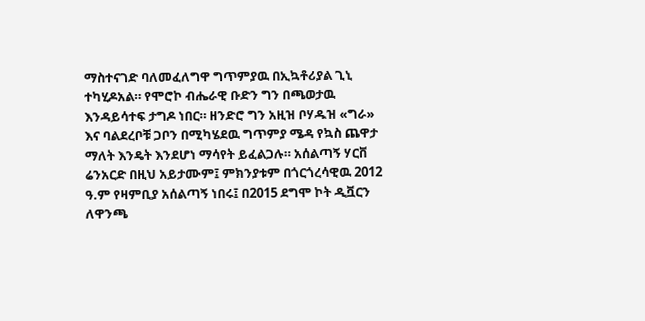ማስተናገድ ባለመፈለግዋ ግጥምያዉ በኢኳቶሪያል ጊኒ ተካሂዶአል። የሞሮኮ ብሔራዊ ቡድን ግን በጫወታዉ እንዳይሳተፍ ታግዶ ነበር። ዘንድሮ ግን አዚዝ ቦሃዱዝ «ግራ» እና ባልደረቦቹ ጋቦን በሚካሄደዉ ግጥምያ ሜዳ የኳስ ጨዋታ ማለት እንዴት እንደሆነ ማሳየት ይፈልጋሉ። አሰልጣኝ ሃርቨ ሬንአርድ በዚህ አይታሙም፤ ምክንያቱም በጎርጎረሳዊዉ 2012 ዓ.ም የዛምቢያ አሰልጣኝ ነበሩ፤ በ2015 ደግሞ ኮት ዲቯርን ለዋንጫ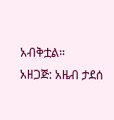አብቅቷል።
አዘጋጅ: አዜብ ታደሰ